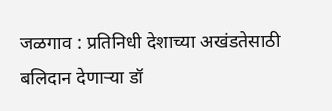जळगाव : प्रतिनिधी देशाच्या अखंडतेसाठी बलिदान देणाऱ्या डॉ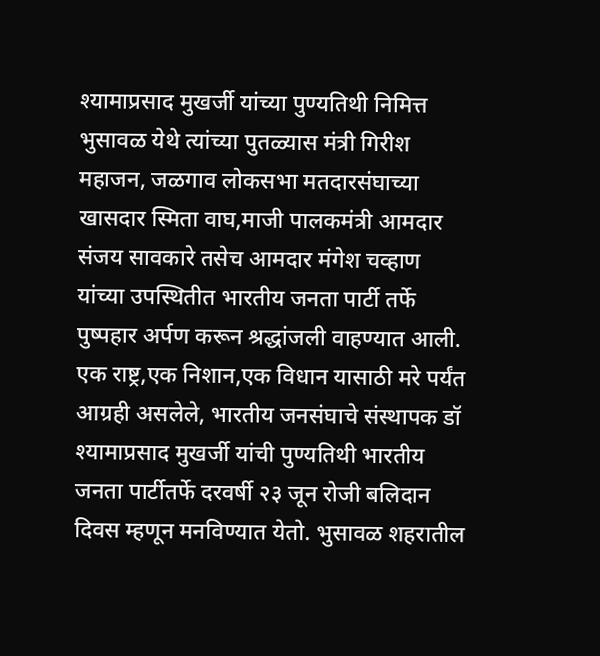श्यामाप्रसाद मुखर्जी यांच्या पुण्यतिथी निमित्त भुसावळ येथे त्यांच्या पुतळ्यास मंत्री गिरीश महाजन, जळगाव लोकसभा मतदारसंघाच्या खासदार स्मिता वाघ,माजी पालकमंत्री आमदार संजय सावकारे तसेच आमदार मंगेश चव्हाण यांच्या उपस्थितीत भारतीय जनता पार्टी तर्फे पुष्पहार अर्पण करून श्रद्धांजली वाहण्यात आली. एक राष्ट्र,एक निशान,एक विधान यासाठी मरे पर्यंत आग्रही असलेले, भारतीय जनसंघाचे संस्थापक डॉ श्यामाप्रसाद मुखर्जी यांची पुण्यतिथी भारतीय जनता पार्टीतर्फे दरवर्षी २३ जून रोजी बलिदान दिवस म्हणून मनविण्यात येतो. भुसावळ शहरातील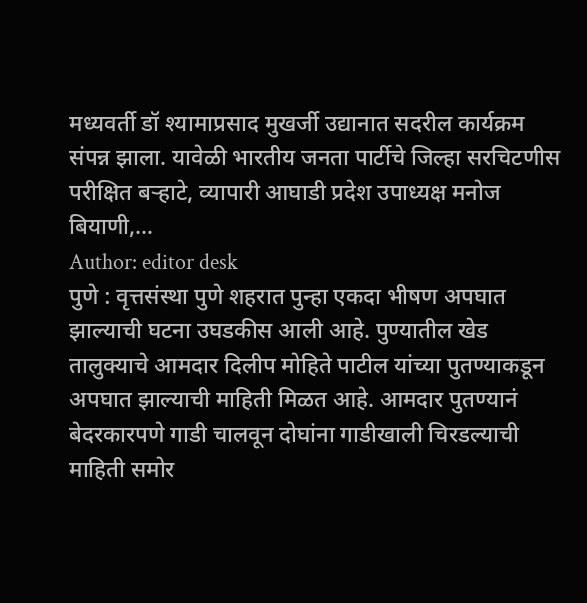मध्यवर्ती डॉ श्यामाप्रसाद मुखर्जी उद्यानात सदरील कार्यक्रम संपन्न झाला. यावेळी भारतीय जनता पार्टीचे जिल्हा सरचिटणीस परीक्षित बऱ्हाटे, व्यापारी आघाडी प्रदेश उपाध्यक्ष मनोज बियाणी,…
Author: editor desk
पुणे : वृत्तसंस्था पुणे शहरात पुन्हा एकदा भीषण अपघात झाल्याची घटना उघडकीस आली आहे. पुण्यातील खेड तालुक्याचे आमदार दिलीप मोहिते पाटील यांच्या पुतण्याकडून अपघात झाल्याची माहिती मिळत आहे. आमदार पुतण्यानं बेदरकारपणे गाडी चालवून दोघांना गाडीखाली चिरडल्याची माहिती समोर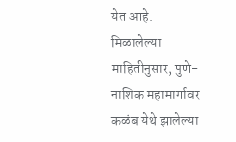येत आहे. मिळालेल्या माहितीनुसार, पुणे-नाशिक महामार्गावर कळंब येथे झालेल्या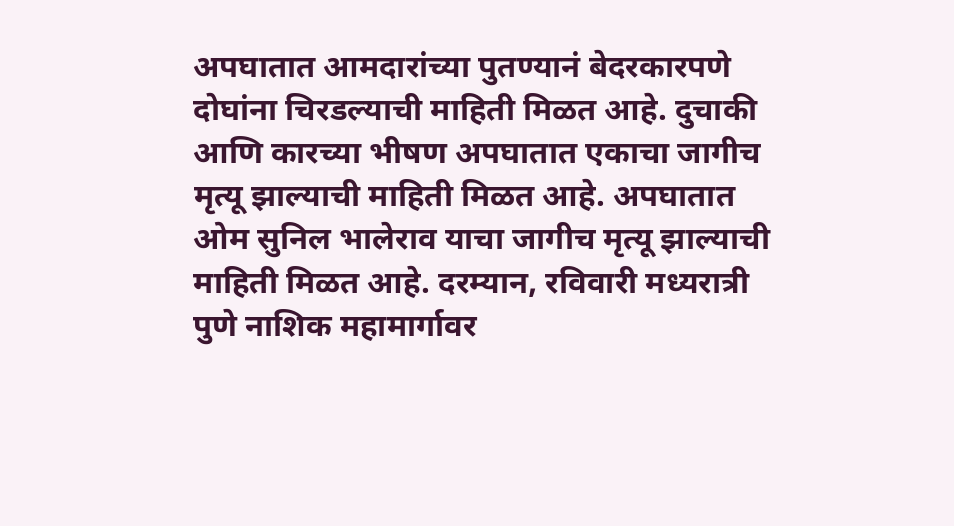अपघातात आमदारांच्या पुतण्यानं बेदरकारपणे दोघांना चिरडल्याची माहिती मिळत आहे. दुचाकी आणि कारच्या भीषण अपघातात एकाचा जागीच मृत्यू झाल्याची माहिती मिळत आहे. अपघातात ओम सुनिल भालेराव याचा जागीच मृत्यू झाल्याची माहिती मिळत आहे. दरम्यान, रविवारी मध्यरात्री पुणे नाशिक महामार्गावर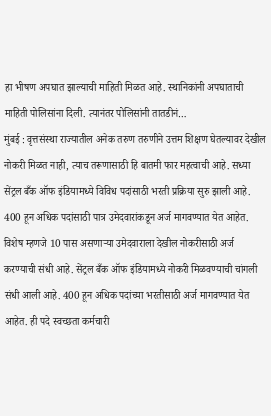हा भीषण अपघात झाल्याची माहिती मिळत आहे. स्थानिकांनी अपघाताची माहिती पोलिसांना दिली. त्यानंतर पोलिसांनी तातडीनं…
मुंबई : वृत्तसंस्था राज्यातील अनेक तरुण तरुणीने उत्तम शिक्षण घेतल्यावर देखील नोकरी मिळत नाही, त्याच तरूणासाठी हि बातमी फार महत्वाची आहे. सध्या सेंट्रल बँक ऑफ इंडियामध्ये विविध पदांसाठी भरती प्रक्रिया सुरु झाली आहे. 400 हून अधिक पदांसाठी पात्र उमेदवारांकडून अर्ज मागवण्यात येत आहेत. विशेष म्हणजे 10 पास असणाऱ्या उमेदवाराला देखील नोकरीसाठी अर्ज करण्याची संधी आहे. सेंट्रल बँक ऑफ इंडियामध्ये नोकरी मिळवण्याची चांगली संधी आली आहे. 400 हून अधिक पदांच्या भरतीसाठी अर्ज मागवण्यात येत आहेत. ही पदे स्वच्छता कर्मचारी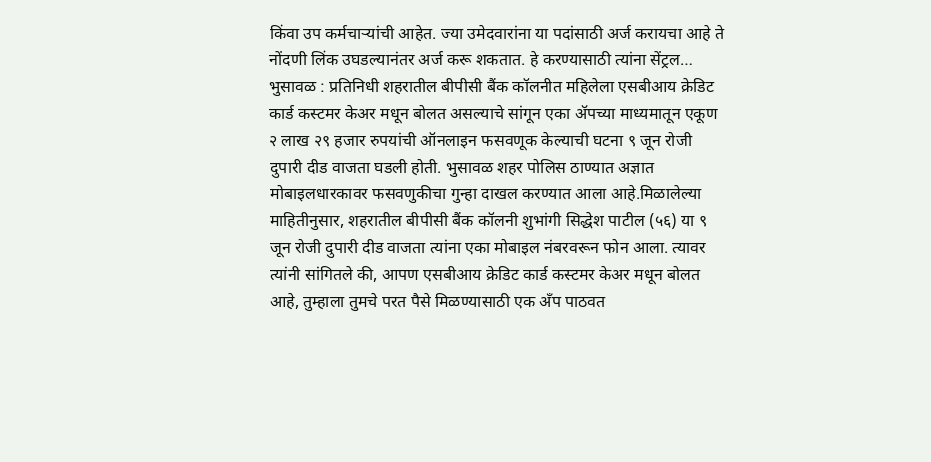किंवा उप कर्मचाऱ्यांची आहेत. ज्या उमेदवारांना या पदांसाठी अर्ज करायचा आहे ते नोंदणी लिंक उघडल्यानंतर अर्ज करू शकतात. हे करण्यासाठी त्यांना सेंट्रल…
भुसावळ : प्रतिनिधी शहरातील बीपीसी बैंक कॉलनीत महिलेला एसबीआय क्रेडिट कार्ड कस्टमर केअर मधून बोलत असल्याचे सांगून एका ॲपच्या माध्यमातून एकूण २ लाख २९ हजार रुपयांची ऑनलाइन फसवणूक केल्याची घटना ९ जून रोजी दुपारी दीड वाजता घडली होती. भुसावळ शहर पोलिस ठाण्यात अज्ञात मोबाइलधारकावर फसवणुकीचा गुन्हा दाखल करण्यात आला आहे.मिळालेल्या माहितीनुसार, शहरातील बीपीसी बैंक कॉलनी शुभांगी सिद्धेश पाटील (५६) या ९ जून रोजी दुपारी दीड वाजता त्यांना एका मोबाइल नंबरवरून फोन आला. त्यावर त्यांनी सांगितले की, आपण एसबीआय क्रेडिट कार्ड कस्टमर केअर मधून बोलत आहे, तुम्हाला तुमचे परत पैसे मिळण्यासाठी एक अँप पाठवत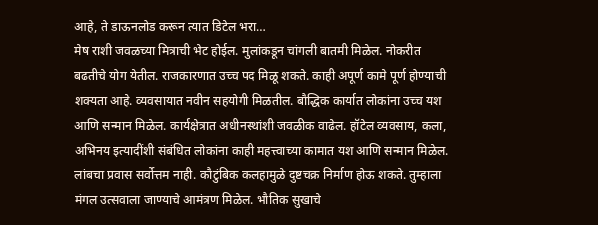आहे, ते डाऊनलोड करून त्यात डिटेल भरा…
मेष राशी जवळच्या मित्राची भेट होईल. मुलांकडून चांगली बातमी मिळेल. नोकरीत बढतीचे योग येतील. राजकारणात उच्च पद मिळू शकते. काही अपूर्ण कामे पूर्ण होण्याची शक्यता आहे. व्यवसायात नवीन सहयोगी मिळतील. बौद्धिक कार्यात लोकांना उच्च यश आणि सन्मान मिळेल. कार्यक्षेत्रात अधीनस्थांशी जवळीक वाढेल. हॉटेल व्यवसाय, कला, अभिनय इत्यादींशी संबंधित लोकांना काही महत्त्वाच्या कामात यश आणि सन्मान मिळेल. लांबचा प्रवास सर्वोत्तम नाही. कौटुंबिक कलहामुळे दुष्टचक्र निर्माण होऊ शकते. तुम्हाला मंगल उत्सवाला जाण्याचे आमंत्रण मिळेल. भौतिक सुखाचे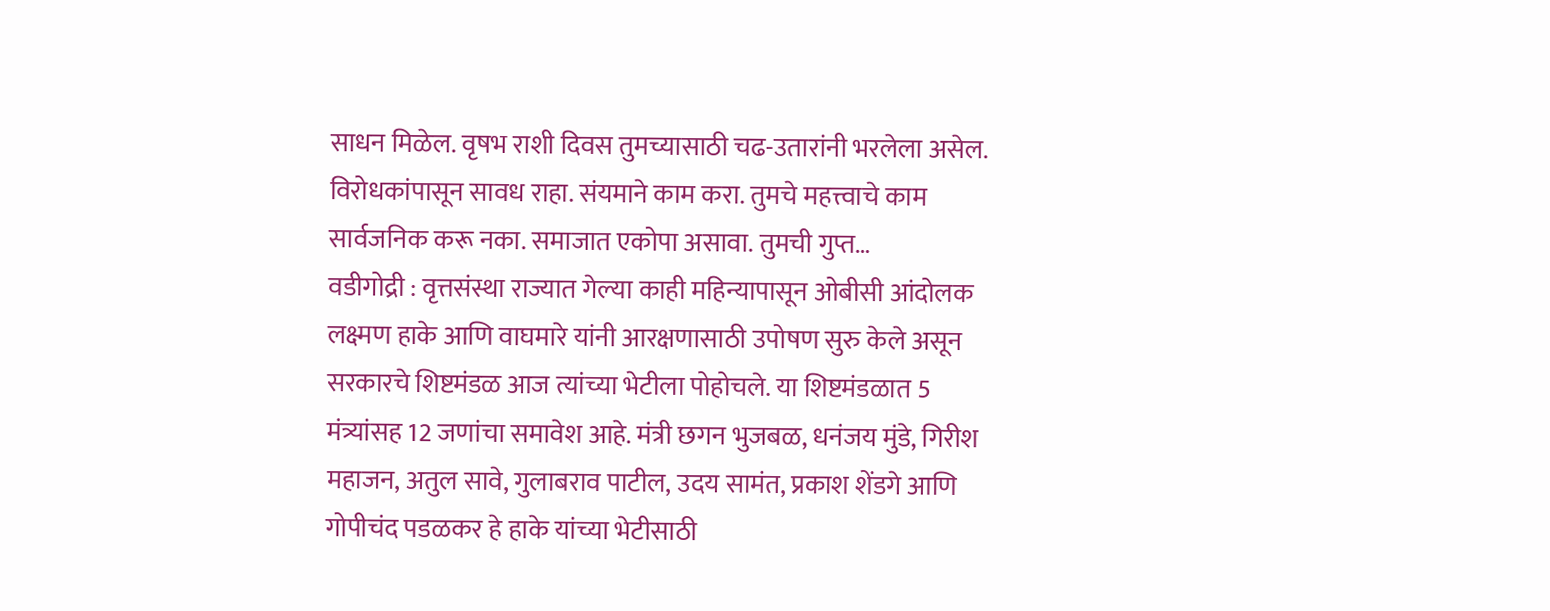साधन मिळेल. वृषभ राशी दिवस तुमच्यासाठी चढ-उतारांनी भरलेला असेल. विरोधकांपासून सावध राहा. संयमाने काम करा. तुमचे महत्त्वाचे काम सार्वजनिक करू नका. समाजात एकोपा असावा. तुमची गुप्त…
वडीगोद्री : वृत्तसंस्था राज्यात गेल्या काही महिन्यापासून ओबीसी आंदोलक लक्ष्मण हाके आणि वाघमारे यांनी आरक्षणासाठी उपोषण सुरु केले असून सरकारचे शिष्टमंडळ आज त्यांच्या भेटीला पोहोचले. या शिष्टमंडळात 5 मंत्र्यांसह 12 जणांचा समावेश आहे. मंत्री छगन भुजबळ, धनंजय मुंडे, गिरीश महाजन, अतुल सावे, गुलाबराव पाटील, उदय सामंत, प्रकाश शेंडगे आणि गोपीचंद पडळकर हे हाके यांच्या भेटीसाठी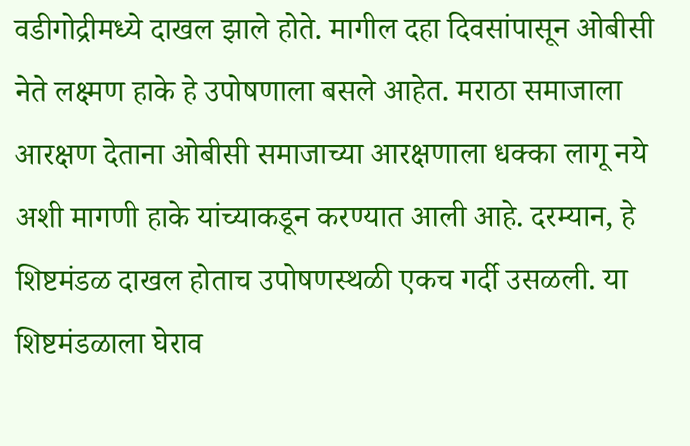वडीगोद्रीमध्ये दाखल झाले होते. मागील दहा दिवसांपासून ओबीसी नेते लक्ष्मण हाके हे उपोषणाला बसले आहेत. मराठा समाजाला आरक्षण देताना ओबीसी समाजाच्या आरक्षणाला धक्का लागू नये अशी मागणी हाके यांच्याकडून करण्यात आली आहे. दरम्यान, हे शिष्टमंडळ दाखल होताच उपोषणस्थळी एकच गर्दी उसळली. या शिष्टमंडळाला घेराव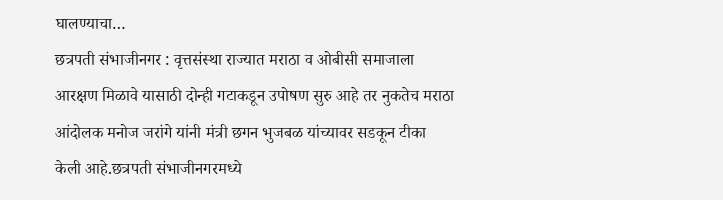घालण्याचा…
छत्रपती संभाजीनगर : वृत्तसंस्था राज्यात मराठा व ओबीसी समाजाला आरक्षण मिळावे यासाठी दोन्ही गटाकडून उपोषण सुरु आहे तर नुकतेच मराठा आंदोलक मनोज जरांगे यांनी मंत्री छगन भुजबळ यांच्यावर सडकून टीका केली आहे.छत्रपती संभाजीनगरमध्ये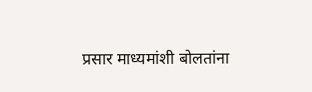प्रसार माध्यमांशी बोलतांना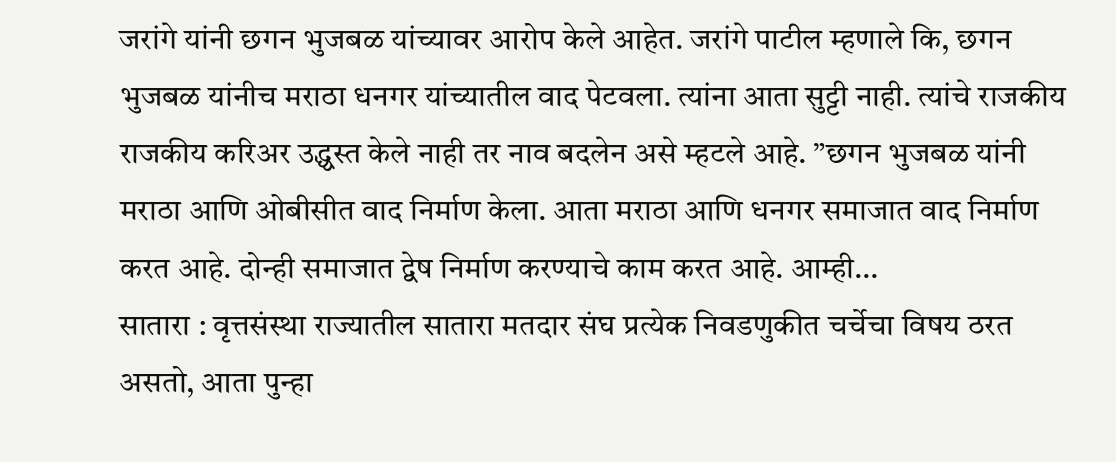जरांगे यांनी छगन भुजबळ यांच्यावर आरोप केले आहेत. जरांगे पाटील म्हणाले कि, छगन भुजबळ यांनीच मराठा धनगर यांच्यातील वाद पेटवला. त्यांना आता सुट्टी नाही. त्यांचे राजकीय राजकीय करिअर उद्ध्वस्त केले नाही तर नाव बदलेन असे म्हटले आहे. ”छगन भुजबळ यांनी मराठा आणि ओबीसीत वाद निर्माण केला. आता मराठा आणि धनगर समाजात वाद निर्माण करत आहे. दोन्ही समाजात द्वेष निर्माण करण्याचे काम करत आहे. आम्ही…
सातारा : वृत्तसंस्था राज्यातील सातारा मतदार संघ प्रत्येक निवडणुकीत चर्चेचा विषय ठरत असतो, आता पुन्हा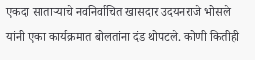एकदा साताऱ्याचे नवनिर्वाचित खासदार उदयनराजे भोसले यांनी एका कार्यक्रमात बोलतांना दंड थोपटले. कोणी कितीही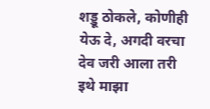शड्डू ठोकले, कोणीही येऊ दे, अगदी वरचा देव जरी आला तरी इथे माझा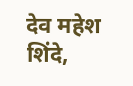देव महेश शिंदे,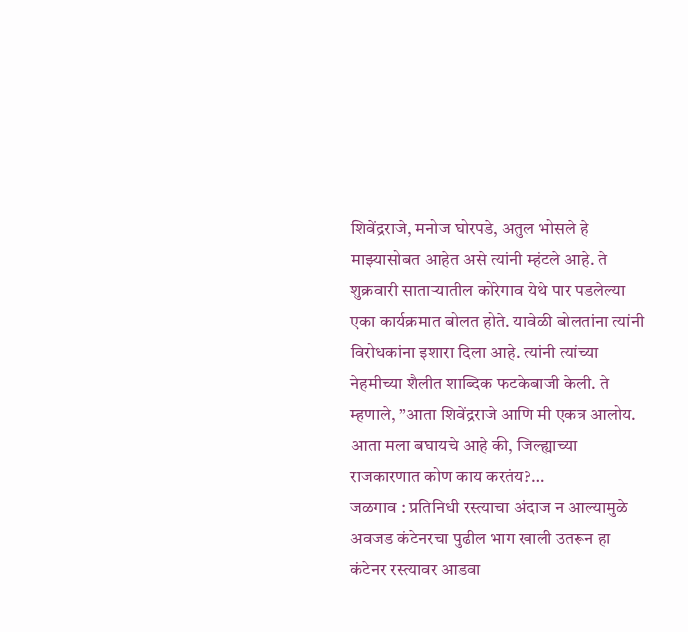शिवेंद्रराजे, मनोज घोरपडे, अतुल भोसले हे माझ्यासोबत आहेत असे त्यांनी म्हंटले आहे. ते शुक्रवारी साताऱ्यातील कोरेगाव येथे पार पडलेल्या एका कार्यक्रमात बोलत होते. यावेळी बोलतांना त्यांनी विरोधकांना इशारा दिला आहे. त्यांनी त्यांच्या नेहमीच्या शैलीत शाब्दिक फटकेबाजी केली. ते म्हणाले, ”आता शिवेंद्रराजे आणि मी एकत्र आलोय. आता मला बघायचे आहे की, जिल्ह्याच्या राजकारणात कोण काय करतंय?…
जळगाव : प्रतिनिधी रस्त्याचा अंदाज न आल्यामुळे अवजड कंटेनरचा पुढील भाग खाली उतरून हा कंटेनर रस्त्यावर आडवा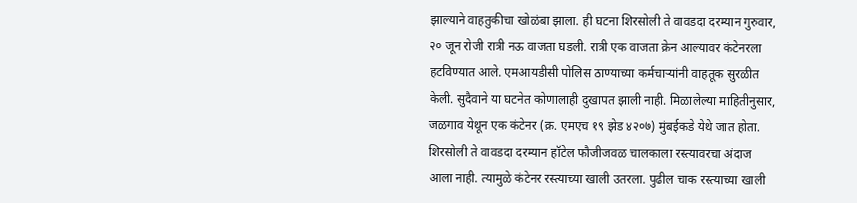झाल्याने वाहतुकीचा खोळंबा झाला. ही घटना शिरसोली ते वावडदा दरम्यान गुरुवार, २० जून रोजी रात्री नऊ वाजता घडली. रात्री एक वाजता क्रेन आल्यावर कंटेनरला हटविण्यात आले. एमआयडीसी पोलिस ठाण्याच्या कर्मचाऱ्यांनी वाहतूक सुरळीत केली. सुदैवाने या घटनेत कोणालाही दुखापत झाली नाही. मिळालेल्या माहितीनुसार, जळगाव येथून एक कंटेनर (क्र. एमएच १९ झेड ४२०७) मुंबईकडे येथे जात होता. शिरसोली ते वावडदा दरम्यान हॉटेल फौजीजवळ चालकाला रस्त्यावरचा अंदाज आला नाही. त्यामुळे कंटेनर रस्त्याच्या खाली उतरला. पुढील चाक रस्त्याच्या खाली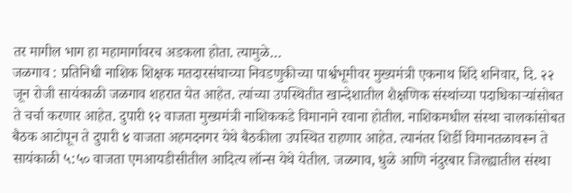तर मागील भाग हा महामार्गावरच अडकला होता. त्यामुळे…
जळगाव : प्रतिनिधी नाशिक शिक्षक मतदारसंघाच्या निवडणुकीच्या पार्श्वभूमीवर मुख्यमंत्री एकनाथ शिंदे शनिवार, दि. २२ जून रोजी सायंकाळी जळगाव शहरात येत आहेत. त्यांच्या उपस्थितीत खान्देशातील शैक्षणिक संस्थांच्या पदाधिकाऱ्यांसोबत ते चर्चा करणार आहेत. दुपारी १२ वाजता मुख्यमंत्री नाशिककडे विमानाने रवाना होतील. नाशिकमधील संस्था चालकांसोबत बैठक आटोपून ते दुपारी ४ वाजता अहमदनगर येथे बैठकीला उपस्थित राहणार आहेत. त्यानंतर शिर्डी विमानतळावरून ते सायंकाळी ५:५० वाजता एमआयडीसीतील आदित्य लॉन्स येथे येतील. जळगाव, धुळे आणि नंदुरबार जिल्ह्यातील संस्था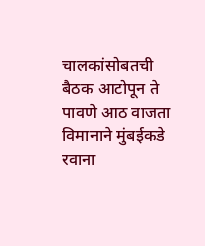चालकांसोबतची बैठक आटोपून ते पावणे आठ वाजता विमानाने मुंबईकडे रवाना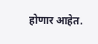होणार आहेत.